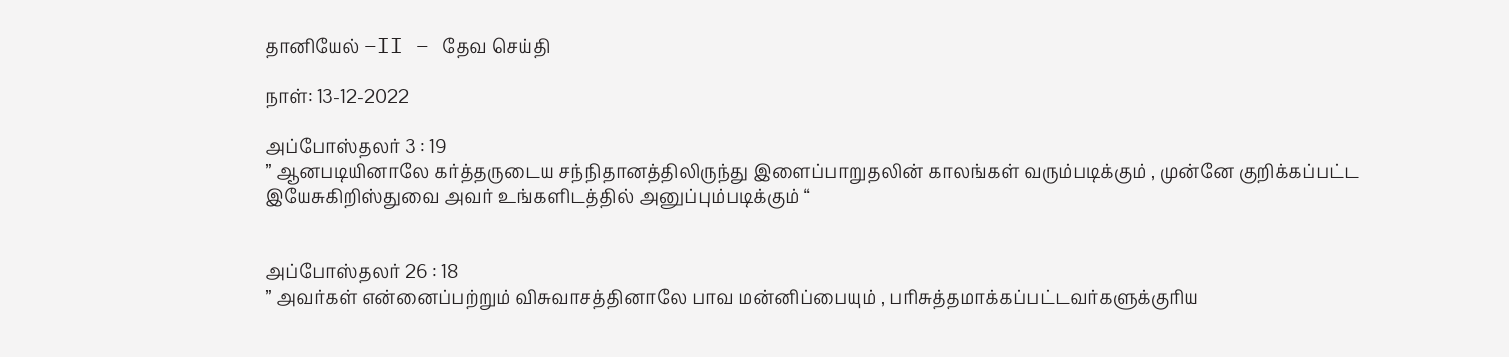தானியேல் –II – தேவ செய்தி

நாள்: 13-12-2022

அப்போஸ்தலர் 3 : 19
” ஆனபடியினாலே கர்த்தருடைய சந்நிதானத்திலிருந்து இளைப்பாறுதலின் காலங்கள் வரும்படிக்கும் , முன்னே குறிக்கப்பட்ட இயேசுகிறிஸ்துவை அவர் உங்களிடத்தில் அனுப்பும்படிக்கும் “


அப்போஸ்தலர் 26 : 18
” அவர்கள் என்னைப்பற்றும் விசுவாசத்தினாலே பாவ மன்னிப்பையும் , பரிசுத்தமாக்கப்பட்டவர்களுக்குரிய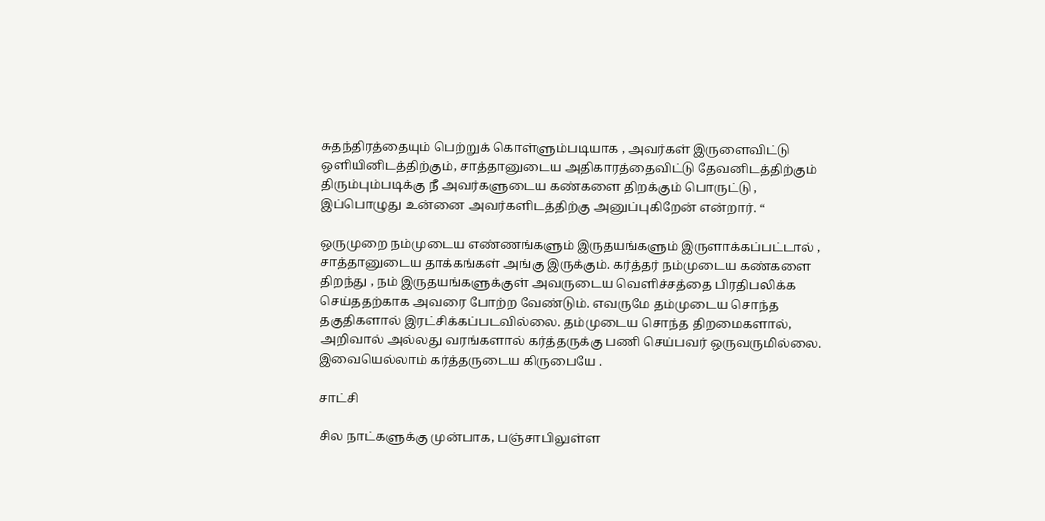சுதந்திரத்தையும் பெற்றுக் கொள்ளும்படியாக , அவர்கள் இருளைவிட்டு ஒளியினிடத்திற்கும், சாத்தானுடைய அதிகாரத்தைவிட்டு தேவனிடத்திற்கும் திரும்பும்படிக்கு நீ அவர்களுடைய கண்களை திறக்கும் பொருட்டு , இப்பொழுது உன்னை அவர்களிடத்திற்கு அனுப்புகிறேன் என்றார். “

ஒருமுறை நம்முடைய எண்ணங்களும் இருதயங்களும் இருளாக்கப்பட்டால் , சாத்தானுடைய தாக்கங்கள் அங்கு இருக்கும். கர்த்தர் நம்முடைய கண்களை திறந்து , நம் இருதயங்களுக்குள் அவருடைய வெளிச்சத்தை பிரதிபலிக்க செய்ததற்காக அவரை போற்ற வேண்டும். எவருமே தம்முடைய சொந்த தகுதிகளால் இரட்சிக்கப்படவில்லை. தம்முடைய சொந்த திறமைகளால், அறிவால் அல்லது வரங்களால் கர்த்தருக்கு பணி செய்பவர் ஒருவருமில்லை. இவையெல்லாம் கர்த்தருடைய கிருபையே .

சாட்சி

சில நாட்களுக்கு முன்பாக, பஞ்சாபிலுள்ள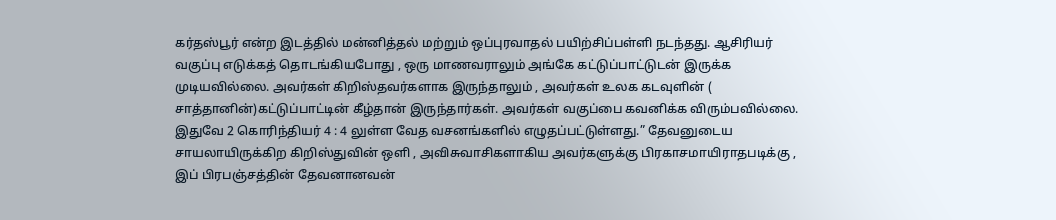கர்தஸ்பூர் என்ற இடத்தில் மன்னித்தல் மற்றும் ஒப்புரவாதல் பயிற்சிப்பள்ளி நடந்தது. ஆசிரியர் வகுப்பு எடுக்கத் தொடங்கியபோது , ஒரு மாணவராலும் அங்கே கட்டுப்பாட்டுடன் இருக்க முடியவில்லை. அவர்கள் கிறிஸ்தவர்களாக இருந்தாலும் , அவர்கள் உலக கடவுளின் ( சாத்தானின்)கட்டுப்பாட்டின் கீழ்தான் இருந்தார்கள். அவர்கள் வகுப்பை கவனிக்க விரும்பவில்லை. இதுவே 2 கொரிந்தியர் 4 : 4 லுள்ள வேத வசனங்களில் எழுதப்பட்டுள்ளது.” தேவனுடைய சாயலாயிருக்கிற கிறிஸ்துவின் ஒளி , அவிசுவாசிகளாகிய அவர்களுக்கு பிரகாசமாயிராதபடிக்கு , இப் பிரபஞ்சத்தின் தேவனானவன்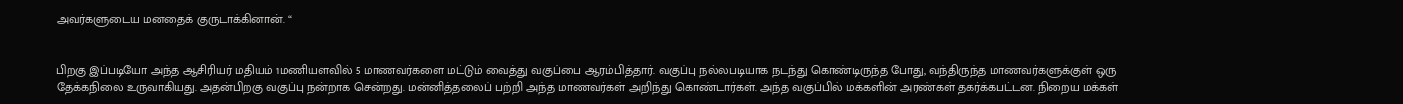அவர்களுடைய மனதைக் குருடாக்கினான். “


பிறகு இப்படியோ அந்த ஆசிரியர் மதியம் 1மணியளவில் 5 மாணவர்களை மட்டும் வைத்து வகுப்பை ஆரம்பித்தார். வகுப்பு நல்லபடியாக நடந்து கொண்டிருந்த போது, வந்திருந்த மாணவர்களுக்குள் ஒரு தேக்கநிலை உருவாகியது. அதன்பிறகு வகுப்பு நன்றாக சென்றது. மன்னித்தலைப் பற்றி அந்த மாணவர்கள் அறிந்து கொண்டார்கள். அந்த வகுப்பில் மக்களின் அரண்கள் தகர்க்கபட்டன. நிறைய மக்கள்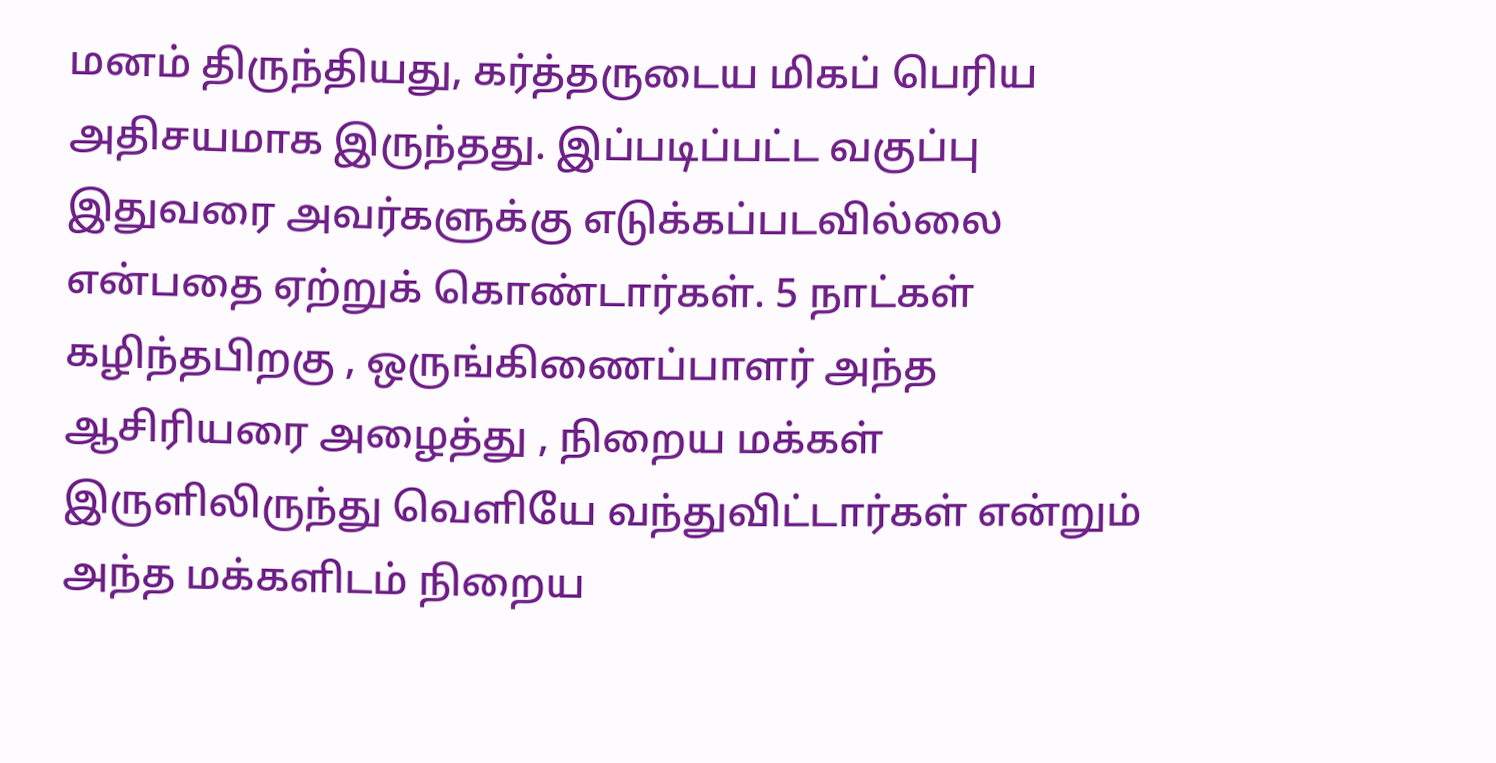மனம் திருந்தியது, கர்த்தருடைய மிகப் பெரிய அதிசயமாக இருந்தது. இப்படிப்பட்ட வகுப்பு இதுவரை அவர்களுக்கு எடுக்கப்படவில்லை என்பதை ஏற்றுக் கொண்டார்கள். 5 நாட்கள் கழிந்தபிறகு , ஒருங்கிணைப்பாளர் அந்த ஆசிரியரை அழைத்து , நிறைய மக்கள் இருளிலிருந்து வெளியே வந்துவிட்டார்கள் என்றும் அந்த மக்களிடம் நிறைய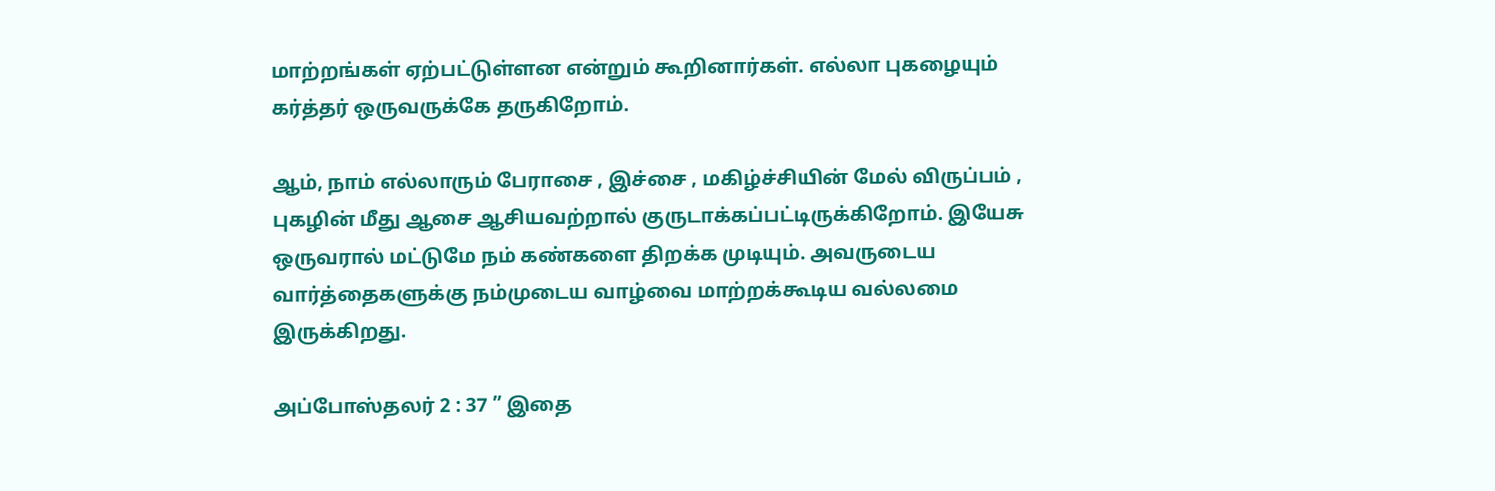மாற்றங்கள் ஏற்பட்டுள்ளன என்றும் கூறினார்கள். எல்லா புகழையும் கர்த்தர் ஒருவருக்கே தருகிறோம்.

ஆம், நாம் எல்லாரும் பேராசை , இச்சை , மகிழ்ச்சியின் மேல் விருப்பம் , புகழின் மீது ஆசை ஆசியவற்றால் குருடாக்கப்பட்டிருக்கிறோம். இயேசு ஒருவரால் மட்டுமே நம் கண்களை திறக்க முடியும். அவருடைய வார்த்தைகளுக்கு நம்முடைய வாழ்வை மாற்றக்கூடிய வல்லமை இருக்கிறது.

அப்போஸ்தலர் 2 : 37 ” இதை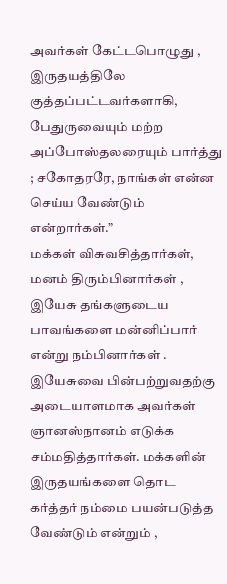அவர்கள் கேட்டபொழுது , இருதயத்திலே குத்தப்பட்டவர்களாகி, பேதுருவையும் மற்ற அப்போஸ்தலரையும் பார்த்து ; சகோதரரே, நாங்கள் என்ன செய்ய வேண்டும் என்றார்கள்.”
மக்கள் விசுவசித்தார்கள், மனம் திரும்பினார்கள் , இயேசு தங்களுடைய பாவங்களை மன்னிப்பார் என்று நம்பினார்கள் . இயேசுவை பின்பற்றுவதற்கு அடையாளமாக அவர்கள் ஞானஸ்நானம் எடுக்க சம்மதித்தார்கள். மக்களின் இருதயங்களை தொட கர்த்தர் நம்மை பயன்படுத்த வேண்டும் என்றும் ,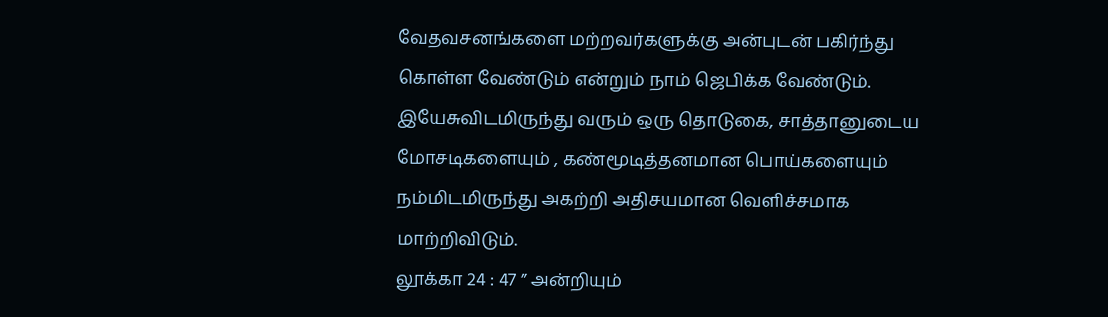வேதவசனங்களை மற்றவர்களுக்கு அன்புடன் பகிர்ந்து கொள்ள வேண்டும் என்றும் நாம் ஜெபிக்க வேண்டும். இயேசுவிடமிருந்து வரும் ஒரு தொடுகை, சாத்தானுடைய மோசடிகளையும் , கண்மூடித்தனமான பொய்களையும் நம்மிடமிருந்து அகற்றி அதிசயமான வெளிச்சமாக மாற்றிவிடும்.
லூக்கா 24 : 47 ” அன்றியும்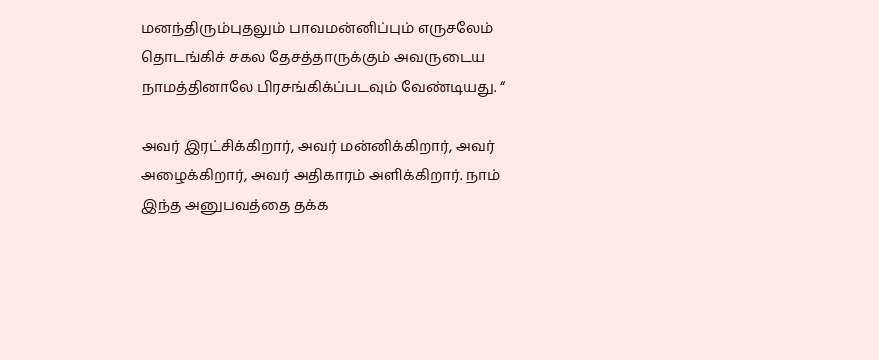மனந்திரும்புதலும் பாவமன்னிப்பும் எருசலேம் தொடங்கிச் சகல தேசத்தாருக்கும் அவருடைய நாமத்தினாலே பிரசங்கிக்ப்படவும் வேண்டியது. “

அவர் இரட்சிக்கிறார், அவர் மன்னிக்கிறார், அவர் அழைக்கிறார், அவர் அதிகாரம் அளிக்கிறார். நாம் இந்த அனுபவத்தை தக்க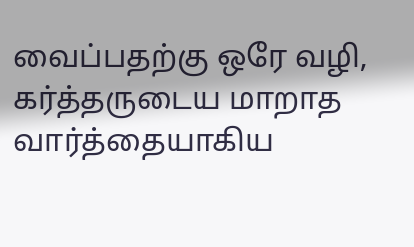வைப்பதற்கு ஒரே வழி, கர்த்தருடைய மாறாத வார்த்தையாகிய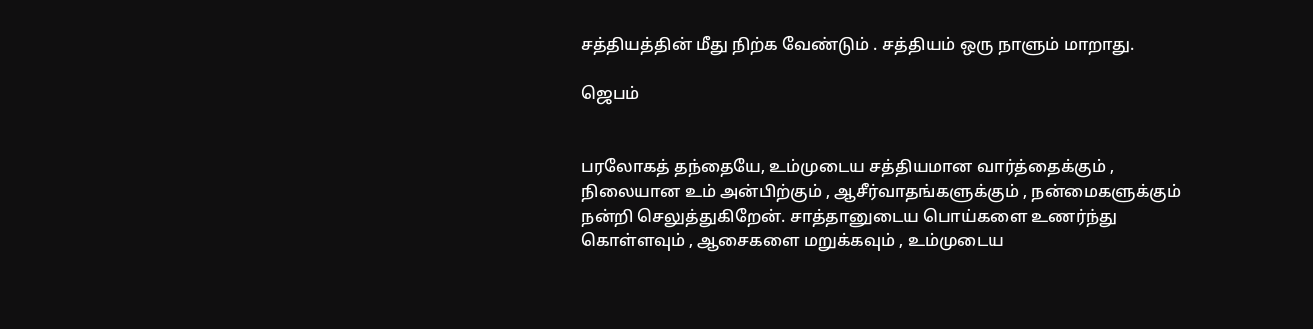சத்தியத்தின் மீது நிற்க வேண்டும் . சத்தியம் ஒரு நாளும் மாறாது.

ஜெபம்


பரலோகத் தந்தையே, உம்முடைய சத்தியமான வார்த்தைக்கும் , நிலையான உம் அன்பிற்கும் , ஆசீர்வாதங்களுக்கும் , நன்மைகளுக்கும் நன்றி செலுத்துகிறேன். சாத்தானுடைய பொய்களை உணர்ந்து கொள்ளவும் , ஆசைகளை மறுக்கவும் , உம்முடைய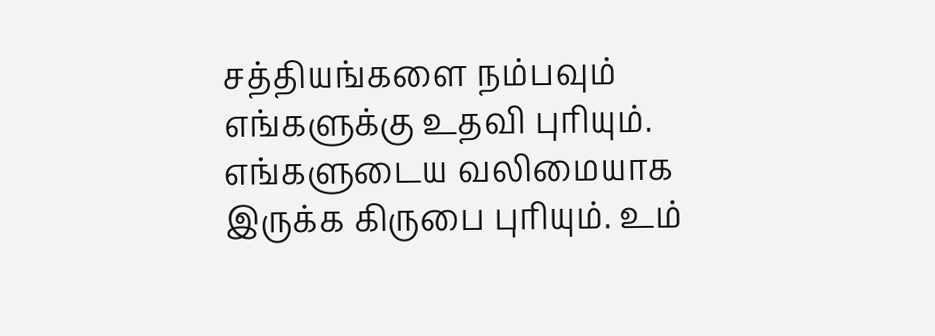சத்தியங்களை நம்பவும் எங்களுக்கு உதவி புரியும். எங்களுடைய வலிமையாக இருக்க கிருபை புரியும். உம்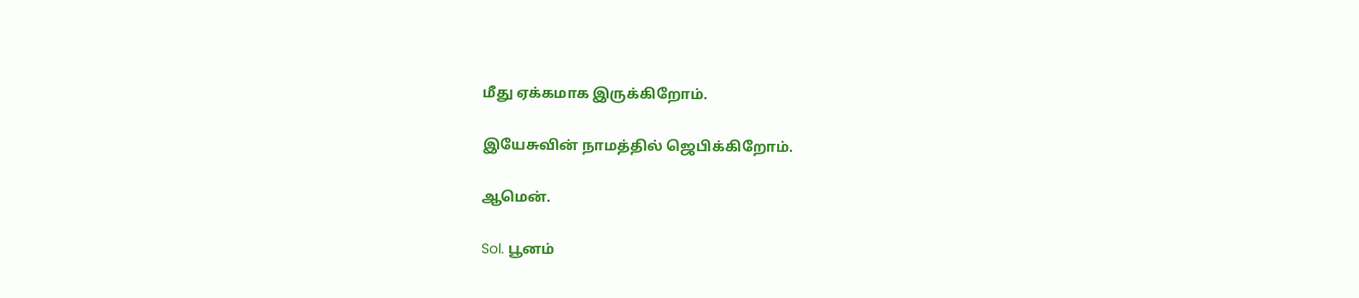மீது ஏக்கமாக இருக்கிறோம்.

இயேசுவின் நாமத்தில் ஜெபிக்கிறோம்.

ஆமென்.

Sol. பூனம்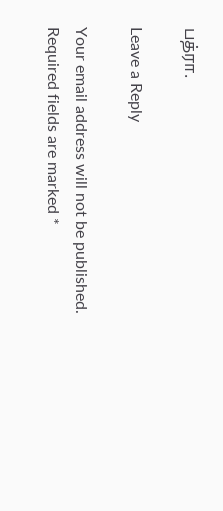பத்ரா.

Leave a Reply

Your email address will not be published. Required fields are marked *